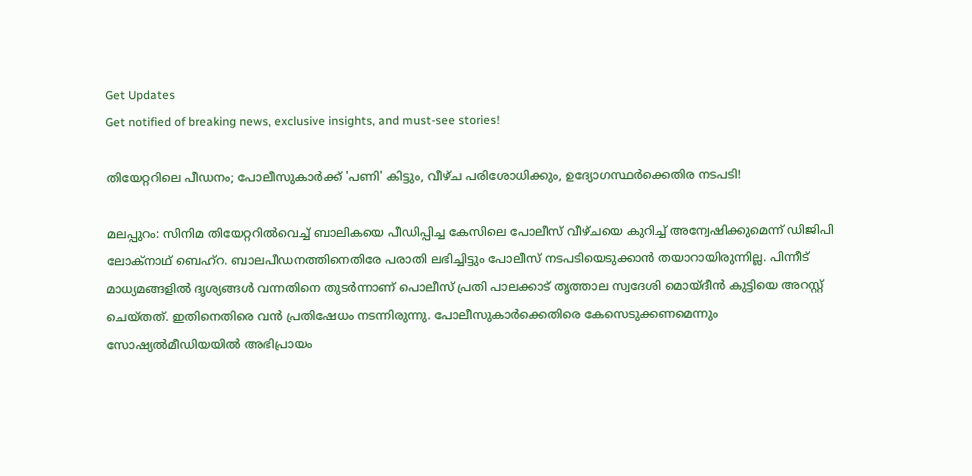Get Updates
Get notified of breaking news, exclusive insights, and must-see stories!

തിയേറ്ററിലെ പീഡനം; പോലീസുകാർക്ക് 'പണി' കിട്ടും, വീഴ്ച പരിശോധിക്കും, ഉദ്യോഗസ്ഥർക്കെതിര നടപടി!

മലപ്പുറം: സിനിമ തിയേറ്ററിൽവെച്ച് ബാലികയെ പീഡിപ്പിച്ച കേസിലെ പോലീസ് വീഴ്ചയെ കുറിച്ച് അന്വേഷിക്കുമെന്ന് ഡിജിപി ലോക്നാഥ് ബെഹ്റ. ബാലപീഡനത്തിനെതിരേ പരാതി ലഭിച്ചിട്ടും പോലീസ് നടപടിയെടുക്കാന്‍ തയാറായിരുന്നില്ല. പിന്നീട് മാധ്യമങ്ങളില്‍ ദൃശ്യങ്ങള്‍ വന്നതിനെ തുടര്‍ന്നാണ് പൊലീസ് പ്രതി പാലക്കാട് തൃത്താല സ്വദേശി മൊയ്ദീന്‍ കുട്ടിയെ അറസ്റ്റ് ചെയ്തത്. ഇതിനെതിരെ വൻ പ്രതിഷേധം നടന്നിരുന്നു. പോലീസുകാർക്കെതിരെ കേസെടുക്കണമെന്നും സോഷ്യൽമീഡിയയിൽ അഭിപ്രായം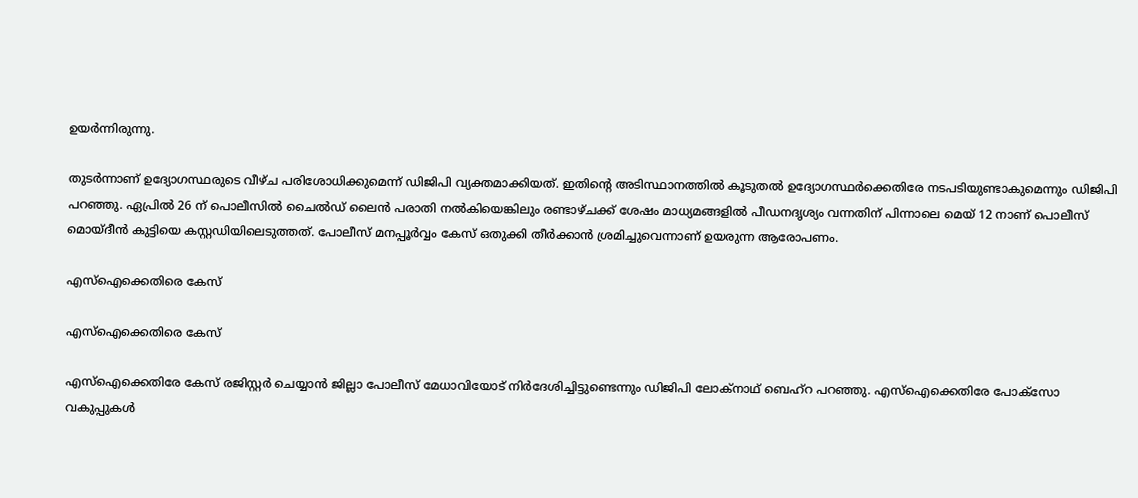ഉയർന്നിരുന്നു.

തുടർന്നാണ് ഉദ്യോഗസ്ഥരുടെ വീഴ്ച പരിശോധിക്കുമെന്ന് ഡിജിപി വ്യക്തമാക്കിയത്. ഇതിന്റെ അടിസ്ഥാനത്തില്‍ കൂടുതല്‍ ഉദ്യോഗസ്ഥര്‍ക്കെതിരേ നടപടിയുണ്ടാകുമെന്നും ഡിജിപി പറഞ്ഞു. ഏപ്രില്‍ 26 ന് പൊലീസില്‍ ചൈല്‍ഡ് ലൈന്‍ പരാതി നല്‍കിയെങ്കിലും രണ്ടാഴ്ചക്ക് ശേഷം മാധ്യമങ്ങളില്‍ പീഡനദൃശ്യം വന്നതിന് പിന്നാലെ മെയ് 12 നാണ് പൊലീസ് മൊയ്ദീന്‍ കുട്ടിയെ കസ്റ്റഡിയിലെടുത്തത്. പോലീസ് മനപ്പൂർവ്വം കേസ് ഒതുക്കി തീർക്കാൻ ശ്രമിച്ചുവെന്നാണ് ഉയരുന്ന ആരോപണം.

എസ്ഐക്കെതിരെ കേസ്

എസ്ഐക്കെതിരെ കേസ്

എസ്‌ഐക്കെതിരേ കേസ് രജിസ്റ്റര്‍ ചെയ്യാന്‍ ജില്ലാ പോലീസ് മേധാവിയോട് നിര്‍ദേശിച്ചിട്ടുണ്ടെന്നും ഡിജിപി ലോക്‌നാഥ് ബെഹ്‌റ പറഞ്ഞു. എസ്‌ഐക്കെതിരേ പോക്‌സോ വകുപ്പുകള്‍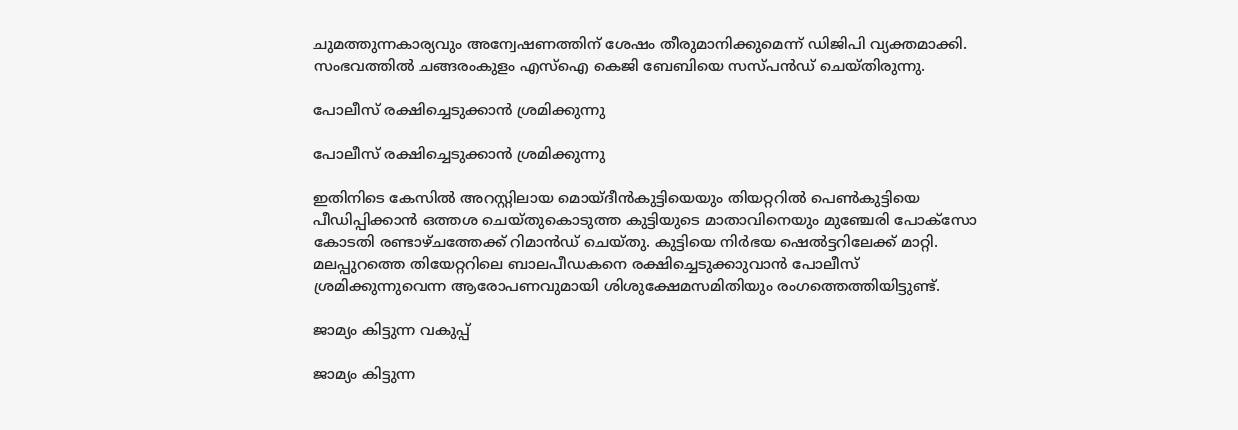ചുമത്തുന്നകാര്യവും അന്വേഷണത്തിന് ശേഷം തീരുമാനിക്കുമെന്ന് ഡിജിപി വ്യക്തമാക്കി. സംഭവത്തില്‍ ചങ്ങരംകുളം എസ്‌ഐ കെജി ബേബിയെ സസ്പന്‍ഡ് ചെയ്തിരുന്നു.

പോലീസ് രക്ഷിച്ചെടുക്കാൻ ശ്രമിക്കുന്നു

പോലീസ് രക്ഷിച്ചെടുക്കാൻ ശ്രമിക്കുന്നു

ഇതിനിടെ കേസില്‍ അറസ്റ്റിലായ മൊയ്ദീന്‍കുട്ടിയെയും തിയറ്ററില്‍ പെണ്‍കുട്ടിയെ പീഡിപ്പിക്കാന്‍ ഒത്തശ ചെയ്തുകൊടുത്ത കുട്ടിയുടെ മാതാവിനെയും മുഞ്ചേരി പോക്സോ കോടതി രണ്ടാഴ്ചത്തേക്ക് റിമാന്‍ഡ് ചെയ്തു. കുട്ടിയെ നിർഭയ ഷെൽട്ടറിലേക്ക് മാറ്റി. മലപ്പുറത്തെ തിയേറ്ററിലെ ബാലപീഡകനെ രക്ഷിച്ചെടുക്കാുവാന്‍ പോലീസ് ശ്രമിക്കുന്നുവെന്ന ആരോപണവുമായി ശിശുക്ഷേമസമിതിയും രംഗത്തെത്തിയിട്ടുണ്ട്.

ജാമ്യം കിട്ടുന്ന വകുപ്പ്

ജാമ്യം കിട്ടുന്ന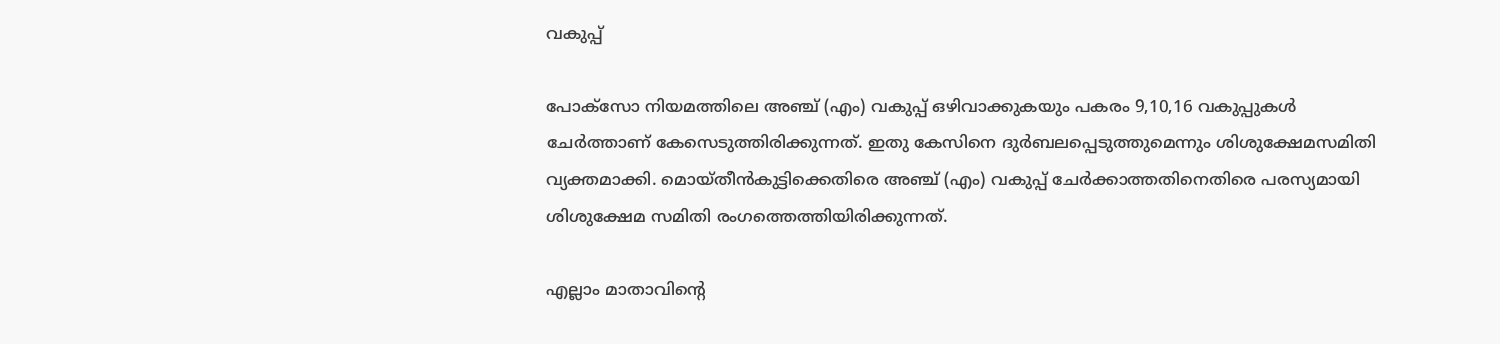വകുപ്പ്

പോക്‌സോ നിയമത്തിലെ അഞ്ച് (എം) വകുപ്പ് ഒഴിവാക്കുകയും പകരം 9,10,16 വകുപ്പുകള്‍ ചേര്‍ത്താണ് കേസെടുത്തിരിക്കുന്നത്. ഇതു കേസിനെ ദുര്‍ബലപ്പെടുത്തുമെന്നും ശിശുക്ഷേമസമിതി വ്യക്തമാക്കി. മൊയ്തീന്‍കുട്ടിക്കെതിരെ അഞ്ച് (എം) വകുപ്പ് ചേര്‍ക്കാത്തതിനെതിരെ പരസ്യമായി ശിശുക്ഷേമ സമിതി രംഗത്തെത്തിയിരിക്കുന്നത്.

എല്ലാം മാതാവിന്റെ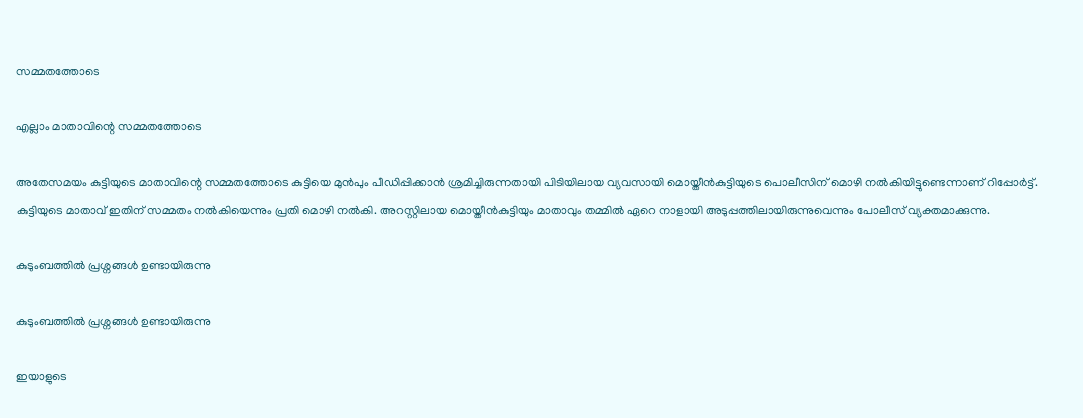സമ്മതത്തോടെ

എല്ലാം മാതാവിന്റെ സമ്മതത്തോടെ

അതേസമയം കുട്ടിയുടെ മാതാവിന്റെ സമ്മതത്തോടെ കുട്ടിയെ മുന്‍പും പീഡിപ്പിക്കാന്‍ ശ്രമിച്ചിരുന്നതായി പിടിയിലായ വ്യവസായി മൊയ്തീന്‍കുട്ടിയുടെ പൊലീസിന് മൊഴി നല്‍കിയിട്ടുണ്ടെന്നാണ് റിപ്പോർട്ട്. കുട്ടിയുടെ മാതാവ് ഇതിന് സമ്മതം നല്‍കിയെന്നും പ്രതി മൊഴി നല്‍കി. അറസ്റ്റിലായ മൊയ്തീന്‍കുട്ടിയും മാതാവും തമ്മില്‍ ഏറെ നാളായി അടുപ്പത്തിലായിരുന്നുവെന്നും പോലീസ് വ്യക്തമാക്കുന്നു.

കുടുംബത്തിൽ പ്രശ്നങ്ങൾ ഉണ്ടായിരുന്നു

കുടുംബത്തിൽ പ്രശ്നങ്ങൾ ഉണ്ടായിരുന്നു

ഇയാളുടെ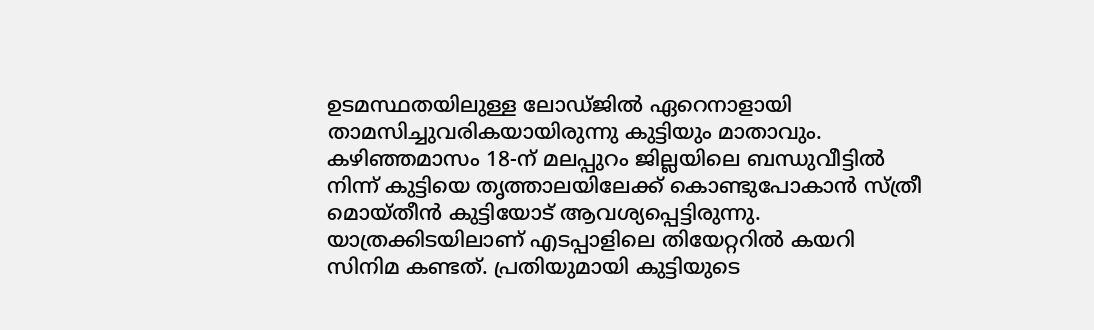ഉടമസ്ഥതയിലുള്ള ലോഡ്ജില്‍ ഏറെനാളായി താമസിച്ചുവരികയായിരുന്നു കുട്ടിയും മാതാവും. കഴിഞ്ഞമാസം 18-ന് മലപ്പുറം ജില്ലയിലെ ബന്ധുവീട്ടില്‍ നിന്ന് കുട്ടിയെ തൃത്താലയിലേക്ക് കൊണ്ടുപോകാന്‍ സ്ത്രീ മൊയ്തീന്‍ കുട്ടിയോട് ആവശ്യപ്പെട്ടിരുന്നു. യാത്രക്കിടയിലാണ് എടപ്പാളിലെ തിയേറ്ററില്‍ കയറി സിനിമ കണ്ടത്. പ്രതിയുമായി കുട്ടിയുടെ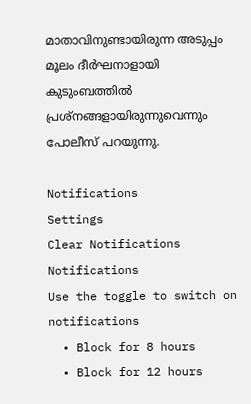മാതാവിനുണ്ടായിരുന്ന അടുപ്പം മൂലം ദീര്‍ഘനാളായി കുടുംബത്തില്‍ പ്രശ്നങ്ങളായിരുന്നുവെന്നും പോലീസ് പറയുന്നു.

Notifications
Settings
Clear Notifications
Notifications
Use the toggle to switch on notifications
  • Block for 8 hours
  • Block for 12 hours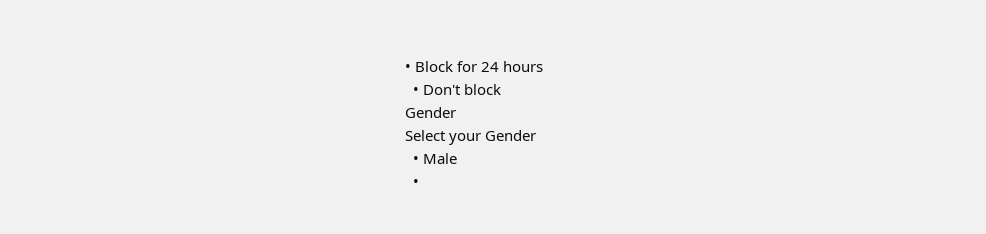• Block for 24 hours
  • Don't block
Gender
Select your Gender
  • Male
  •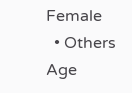Female
  • Others
Age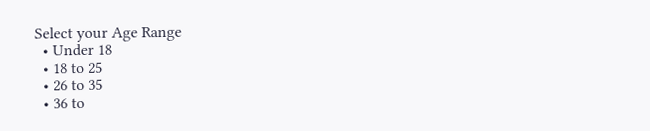Select your Age Range
  • Under 18
  • 18 to 25
  • 26 to 35
  • 36 to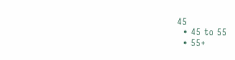45
  • 45 to 55
  • 55+